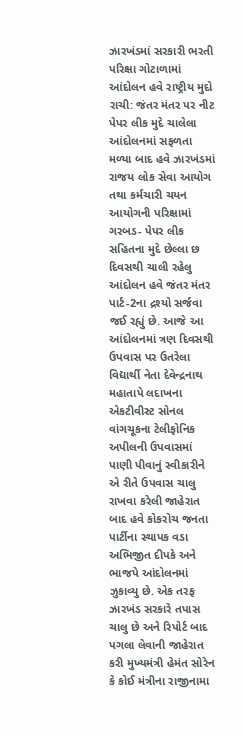ઝારખંડમાં સરકારી ભરતી પરિક્ષા ગોટાળામાં આંદોલન હવે રાષ્ટ્રીય મુદો
રાચી: જંતર મંતર પર નીટ પેપર લીક મુદે ચાલેલા આંદોલનમાં સફળતા મળ્યા બાદ હવે ઝારખંડમાં રાજય લોક સેવા આયોગ તથા કર્મચારી ચયન આયોગની પરિક્ષામાં ગરબડ- પેપર લીક સહિતના મુદે છેલ્લા છ દિવસથી ચાલી રહેલુ આંદોલન હવે જંતર મંતર પાર્ટ-2ના દ્રશ્યો સર્જવા જઈ રહ્યું છે. આજે આ આંદોલનમાં ત્રણ દિવસથી ઉપવાસ પર ઉતરેલા વિદ્યાર્થી નેતા દેવેન્દ્રનાથ મહાતાપે લદાખના એકટીવીસ્ટ સોનલ વાંગચૂકના ટેલીફોનિક અપીલની ઉપવાસમાં પાણી પીવાનું સ્વીકારીને એ રીતે ઉપવાસ ચાલુ રાખવા કરેલી જાહેરાત બાદ હવે કોકરોચ જનતા પાર્ટીના સ્થાપક વડા અભિજીત દીપકે અને ભાજપે આંદોલનમાં ઝુકાવ્યુ છે. એક તરફ ઝારખંડ સરકારે તપાસ ચાલુ છે અને રિપોર્ટ બાદ પગલા લેવાની જાહેરાત કરી મુખ્યમંત્રી હેમંત સોરેન કે કોઈ મંત્રીના રાજીનામા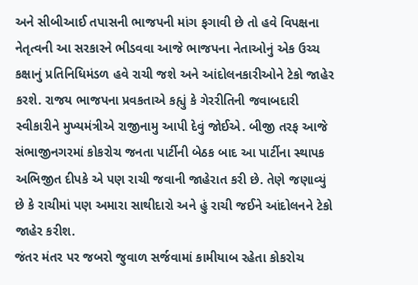અને સીબીઆઈ તપાસની ભાજપની માંગ ફગાવી છે તો હવે વિપક્ષના નેતૃત્વની આ સરકારને ભીડવવા આજે ભાજપના નેતાઓનું એક ઉચ્ચ કક્ષાનું પ્રતિનિધિમંડળ હવે રાચી જશે અને આંદોલનકારીઓને ટેકો જાહેર કરશે. રાજય ભાજપના પ્રવકતાએ કહ્યું કે ગેરરીતિની જવાબદારી સ્વીકારીને મુખ્યમંત્રીએ રાજીનામુ આપી દેવું જોઈએ. બીજી તરફ આજે સંભાજીનગરમાં કોકરોચ જનતા પાર્ટીની બેઠક બાદ આ પાર્ટીના સ્થાપક અભિજીત દીપકે એ પણ રાચી જવાની જાહેરાત કરી છે. તેણે જણાવ્યું છે કે રાચીમાં પણ અમારા સાથીદારો અને હું રાચી જઈને આંદોલનને ટેકો જાહેર કરીશ.
જંતર મંતર પર જબરો જુવાળ સર્જવામાં કામીયાબ રહેતા કોકરોચ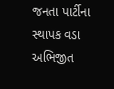જનતા પાર્ટીના સ્થાપક વડા અભિજીત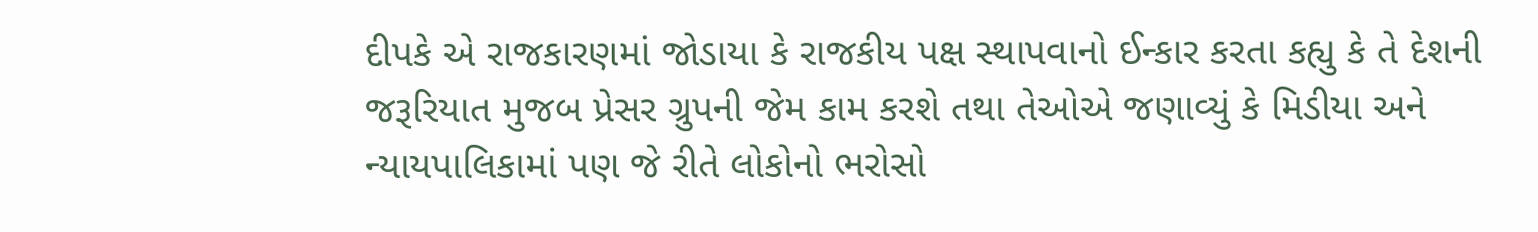દીપકે એ રાજકારણમાં જોડાયા કે રાજકીય પક્ષ સ્થાપવાનો ઈન્કાર કરતા કહ્યુ કે તે દેશની જરૂરિયાત મુજબ પ્રેસર ગ્રુપની જેમ કામ કરશે તથા તેઓએ જણાવ્યું કે મિડીયા અને ન્યાયપાલિકામાં પણ જે રીતે લોકોનો ભરોસો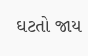ઘટતો જાય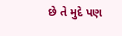છે તે મુદે પણ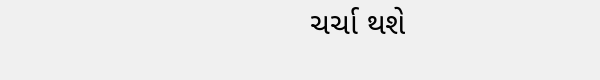ચર્ચા થશે